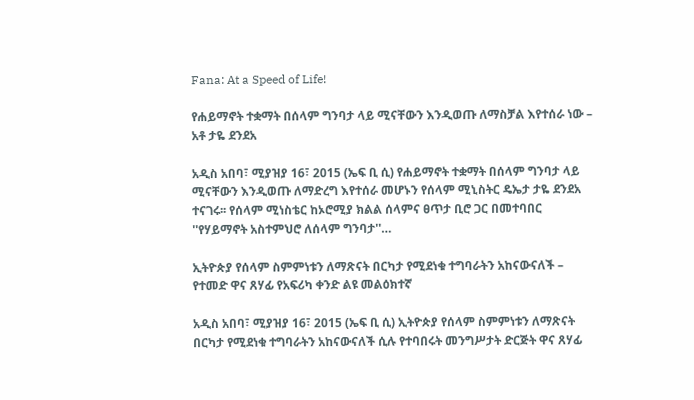Fana: At a Speed of Life!

የሐይማኖት ተቋማት በሰላም ግንባታ ላይ ሚናቸውን እንዲወጡ ለማስቻል እየተሰራ ነው – አቶ ታዬ ደንደአ

አዲስ አበባ፣ ሚያዝያ 16፣ 2015 (ኤፍ ቢ ሲ) የሐይማኖት ተቋማት በሰላም ግንባታ ላይ ሚናቸውን እንዲወጡ ለማድረግ እየተሰራ መሆኑን የሰላም ሚኒስትር ዴኤታ ታዬ ደንደአ ተናገሩ፡፡ የሰላም ሚነስቴር ከኦሮሚያ ክልል ሰላምና ፀጥታ ቢሮ ጋር በመተባበር ''የሃይማኖት አስተምህሮ ለሰላም ግንባታ''…

ኢትዮጵያ የሰላም ስምምነቱን ለማጽናት በርካታ የሚደነቁ ተግባራትን አከናውናለች – የተመድ ዋና ጸሃፊ የአፍሪካ ቀንድ ልዩ መልዕክተኛ

አዲስ አበባ፣ ሚያዝያ 16፣ 2015 (ኤፍ ቢ ሲ) ኢትዮጵያ የሰላም ስምምነቱን ለማጽናት በርካታ የሚደነቁ ተግባራትን አከናውናለች ሲሉ የተባበሩት መንግሥታት ድርጅት ዋና ጸሃፊ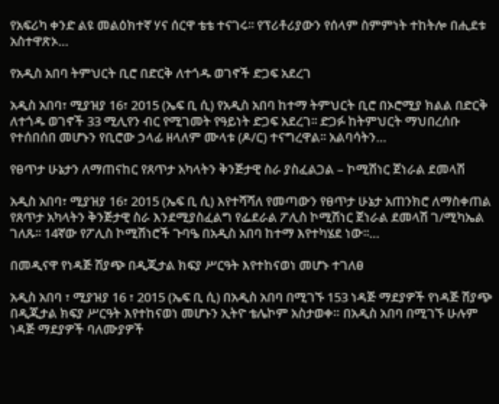የአፍሪካ ቀንድ ልዩ መልዕክተኛ ሃና ሰርዋ ቴቴ ተናገሩ፡፡ የፕሪቶሪያውን የሰላም ስምምነት ተከትሎ በሒደቱ አስተዋጽኦ…

የአዲስ አበባ ትምህርት ቢሮ በድርቅ ለተጎዱ ወገኖች ድጋፍ አደረገ

አዲስ አበባ፣ ሚያዝያ 16፣ 2015 (ኤፍ ቢ ሲ) የአዲስ አበባ ከተማ ትምህርት ቢሮ በኦሮሚያ ክልል በድርቅ ለተጎዱ ወገኖች 33 ሚሊየን ብር የሚገመት የዓይነት ድጋፍ አደረገ፡፡ ድጋፉ ከትምህርት ማህበረሰቡ የተሰበሰበ መሆኑን የቢሮው ኃላፊ ዘላለም ሙላቱ (ዶ/ር) ተናግረዋል፡፡ አልባሳትን…

የፀጥታ ሁኔታን ለማጠናከር የጸጥታ አካላትን ቅንጅታዊ ስራ ያስፈልጋል – ኮሚሽነር ጀነራል ደመላሽ

አዲስ አበባ፣ ሚያዝያ 16፣ 2015 (ኤፍ ቢ ሲ) እየተሻሻለ የመጣውን የፀጥታ ሁኔታ አጠንክሮ ለማስቀጠል የጸጥታ አካላትን ቅንጅታዊ ስራ እንደሚያስፈልግ የፌደራል ፖሊስ ኮሚሽነር ጀነራል ደመላሽ ገ/ሚካኤል ገለጹ፡፡ 14ኛው የፖሊስ ኮሚሽነሮች ጉባዔ በአዲስ አበባ ከተማ እየተካሄደ ነው፡፡…

በመዲናዋ የነዳጅ ሽያጭ በዲጂታል ክፍያ ሥርዓት እየተከናወነ መሆኑ ተገለፀ

አዲስ አበባ ፣ ሚያዝያ 16 ፣ 2015 (ኤፍ ቢ ሲ) በአዲስ አበባ በሚገኙ 153 ነዳጅ ማደያዎች የነዳጅ ሽያጭ በዲጂታል ክፍያ ሥርዓት እየተከናወነ መሆኑን ኢትዮ ቴሌኮም አስታወቀ። በአዲስ አበባ በሚገኙ ሁሉም ነዳጅ ማደያዎች ባለሙያዎች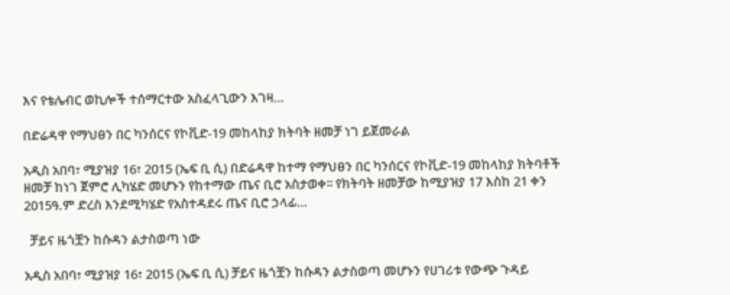እና የቴሌብር ወኪሎች ተሰማርተው አስፈላጊውን እገዛ…

በድሬዳዋ የማህፀን በር ካንሰርና የኮቪድ-19 መከላከያ ክትባት ዘመቻ ነገ ይጀመራል

አዲስ አበባ፣ ሚያዝያ 16፣ 2015 (ኤፍ ቢ ሲ) በድሬዳዋ ከተማ የማህፀን በር ካንሰርና የኮቪድ-19 መከላከያ ክትባቶች ዘመቻ ከነገ ጀምሮ ሊካሄድ መሆኑን የከተማው ጤና ቢሮ አስታወቀ፡፡ የክትባት ዘመቻው ከሚያዝያ 17 እስከ 21 ቀን 2015ዓ.ም ድረስ እንደሚካሄድ የአስተዳደሩ ጤና ቢሮ ኃላፊ…

  ቻይና ዜጎቿን ከሱዳን ልታስወጣ ነው

አዲስ አበባ፣ ሚያዝያ 16፣ 2015 (ኤፍ ቢ ሲ) ቻይና ዜጎቿን ከሱዳን ልታስወጣ መሆኑን የሀገሪቱ የውጭ ጉዳይ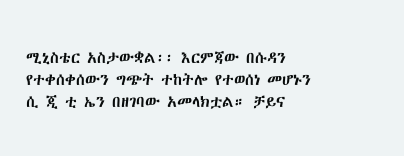ሚኒስቴር አስታውቋል፡፡ እርምጃው በሱዳን የተቀሰቀሰውን ግጭት ተከትሎ የተወሰነ መሆኑን ሲ ጂ ቲ ኤን በዘገባው አመላክቷል። ቻይና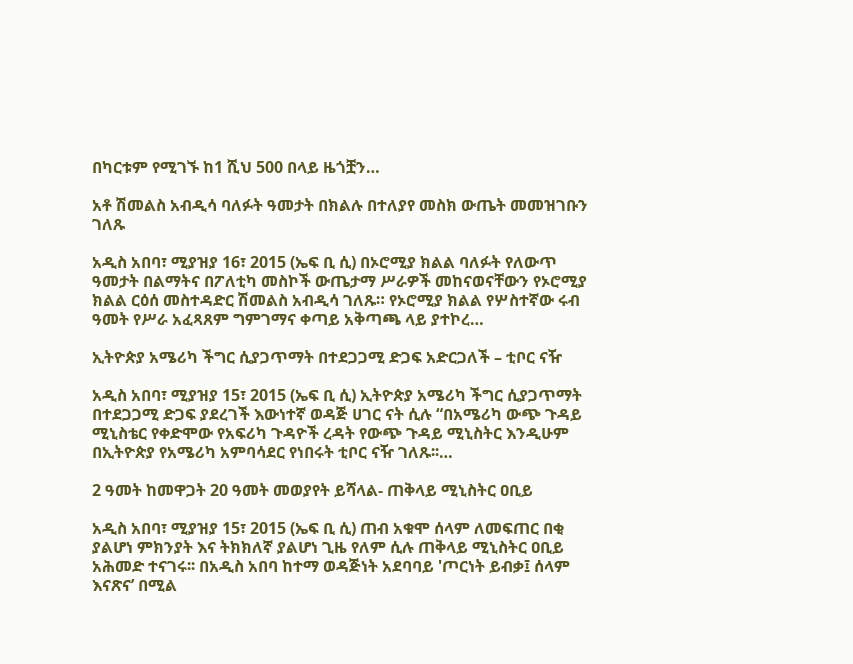በካርቱም የሚገኙ ከ1 ሺህ 500 በላይ ዜጎቿን…

አቶ ሽመልስ አብዲሳ ባለፉት ዓመታት በክልሉ በተለያየ መስክ ውጤት መመዝገቡን ገለጹ

አዲስ አበባ፣ ሚያዝያ 16፣ 2015 (ኤፍ ቢ ሲ) በኦሮሚያ ክልል ባለፉት የለውጥ ዓመታት በልማትና በፖለቲካ መስኮች ውጤታማ ሥራዎች መከናወናቸውን የኦሮሚያ ክልል ርዕሰ መስተዳድር ሽመልስ አብዲሳ ገለጹ። የኦሮሚያ ክልል የሦስተኛው ሩብ ዓመት የሥራ አፈጻጸም ግምገማና ቀጣይ አቅጣጫ ላይ ያተኮረ…

ኢትዮጵያ አሜሪካ ችግር ሲያጋጥማት በተደጋጋሚ ድጋፍ አድርጋለች – ቲቦር ናዥ

አዲስ አበባ፣ ሚያዝያ 15፣ 2015 (ኤፍ ቢ ሲ) ኢትዮጵያ አሜሪካ ችግር ሲያጋጥማት በተደጋጋሚ ድጋፍ ያደረገች እውነተኛ ወዳጅ ሀገር ናት ሲሉ “በአሜሪካ ውጭ ጉዳይ ሚኒስቴር የቀድሞው የአፍሪካ ጉዳዮች ረዳት የውጭ ጉዳይ ሚኒስትር እንዲሁም በኢትዮጵያ የአሜሪካ አምባሳደር የነበሩት ቲቦር ናዥ ገለጹ፡፡…

2 ዓመት ከመዋጋት 20 ዓመት መወያየት ይሻላል- ጠቅላይ ሚኒስትር ዐቢይ

አዲስ አበባ፣ ሚያዝያ 15፣ 2015 (ኤፍ ቢ ሲ) ጠብ አቁሞ ሰላም ለመፍጠር በቂ ያልሆነ ምክንያት እና ትክክለኛ ያልሆነ ጊዜ የለም ሲሉ ጠቅላይ ሚኒስትር ዐቢይ አሕመድ ተናገሩ፡፡ በአዲስ አበባ ከተማ ወዳጅነት አደባባይ 'ጦርነት ይብቃ፤ ሰላም እናጽና’ በሚል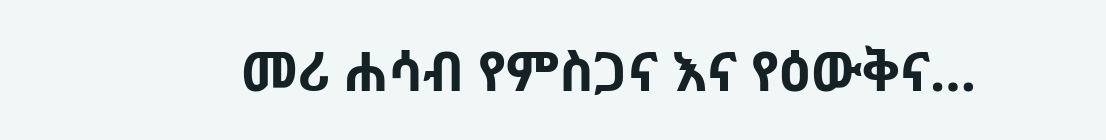መሪ ሐሳብ የምስጋና እና የዕውቅና…